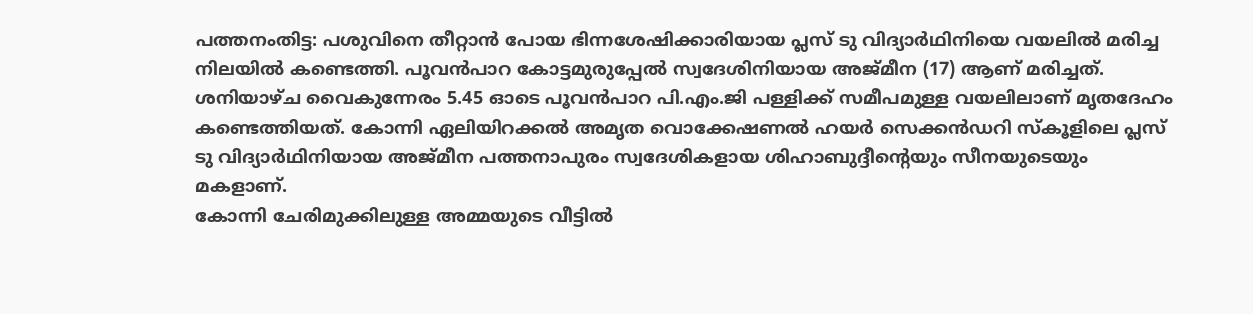പത്തനംതിട്ട: പശുവിനെ തീറ്റാൻ പോയ ഭിന്നശേഷിക്കാരിയായ പ്ലസ് ടു വിദ്യാർഥിനിയെ വയലിൽ മരിച്ച നിലയിൽ കണ്ടെത്തി. പൂവൻപാറ കോട്ടമുരുപ്പേൽ സ്വദേശിനിയായ അജ്മീന (17) ആണ് മരിച്ചത്.
ശനിയാഴ്ച വൈകുന്നേരം 5.45 ഓടെ പൂവൻപാറ പി.എം.ജി പള്ളിക്ക് സമീപമുള്ള വയലിലാണ് മൃതദേഹം കണ്ടെത്തിയത്. കോന്നി ഏലിയിറക്കൽ അമൃത വൊക്കേഷണൽ ഹയർ സെക്കൻഡറി സ്കൂളിലെ പ്ലസ് ടു വിദ്യാർഥിനിയായ അജ്മീന പത്തനാപുരം സ്വദേശികളായ ശിഹാബുദ്ദീന്റെയും സീനയുടെയും മകളാണ്.
കോന്നി ചേരിമുക്കിലുള്ള അമ്മയുടെ വീട്ടിൽ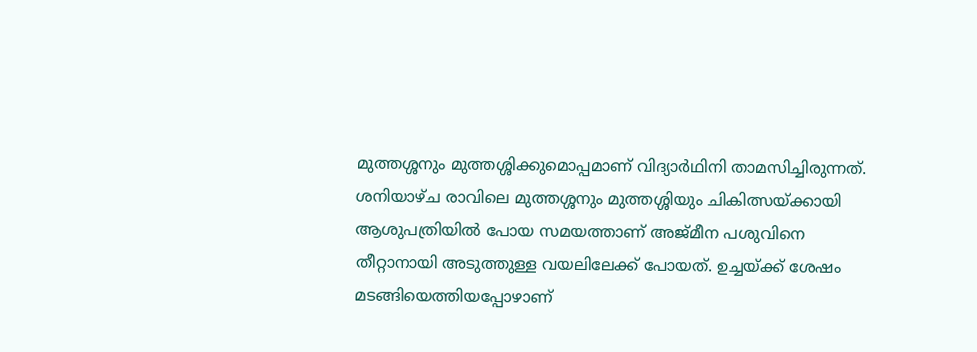മുത്തശ്ശനും മുത്തശ്ശിക്കുമൊപ്പമാണ് വിദ്യാർഥിനി താമസിച്ചിരുന്നത്. ശനിയാഴ്ച രാവിലെ മുത്തശ്ശനും മുത്തശ്ശിയും ചികിത്സയ്ക്കായി ആശുപത്രിയിൽ പോയ സമയത്താണ് അജ്മീന പശുവിനെ തീറ്റാനായി അടുത്തുള്ള വയലിലേക്ക് പോയത്. ഉച്ചയ്ക്ക് ശേഷം മടങ്ങിയെത്തിയപ്പോഴാണ്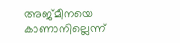അജ്മീനയെ കാണാനില്ലെന്ന്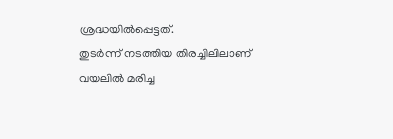ശ്രദ്ധയിൽപ്പെട്ടത്.
തുടർന്ന് നടത്തിയ തിരച്ചിലിലാണ് വയലിൽ മരിച്ച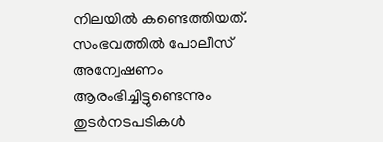നിലയിൽ കണ്ടെത്തിയത്. സംഭവത്തിൽ പോലീസ് അന്വേഷണം ആരംഭിച്ചിട്ടുണ്ടെന്നും തുടർനടപടികൾ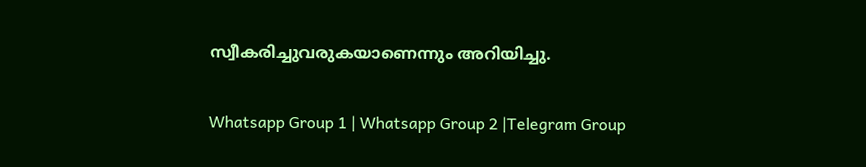സ്വീകരിച്ചുവരുകയാണെന്നും അറിയിച്ചു.

Whatsapp Group 1 | Whatsapp Group 2 |Telegram Group